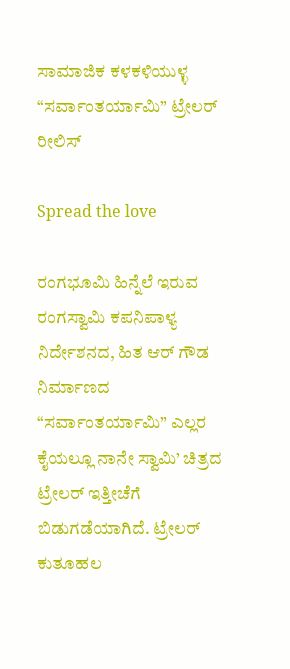ಸಾಮಾಜಿಕ ಕಳಕಳಿಯುಳ್ಳ “ಸರ್ವಾಂತರ್ಯಾಮಿ” ಟ್ರೇಲರ್ ರೀಲಿಸ್

Spread the love

ರಂಗಭೂಮಿ ಹಿನ್ನೆಲೆ ಇರುವ ರಂಗಸ್ವಾಮಿ ಕಪನಿಪಾಳ್ಯ ನಿರ್ದೇಶನದ, ಹಿತ ಆರ್ ಗೌಡ ನಿರ್ಮಾಣದ “ಸರ್ವಾಂತರ್ಯಾಮಿ” ಎಲ್ಲರ ಕೈಯಲ್ಲೂ ನಾನೇ ಸ್ವಾಮಿ’ ಚಿತ್ರದ ಟ್ರೇಲರ್ ಇತ್ತೀಚೆಗೆ ಬಿಡುಗಡೆಯಾಗಿದೆ. ಟ್ರೇಲರ್ ಕುತೂಹಲ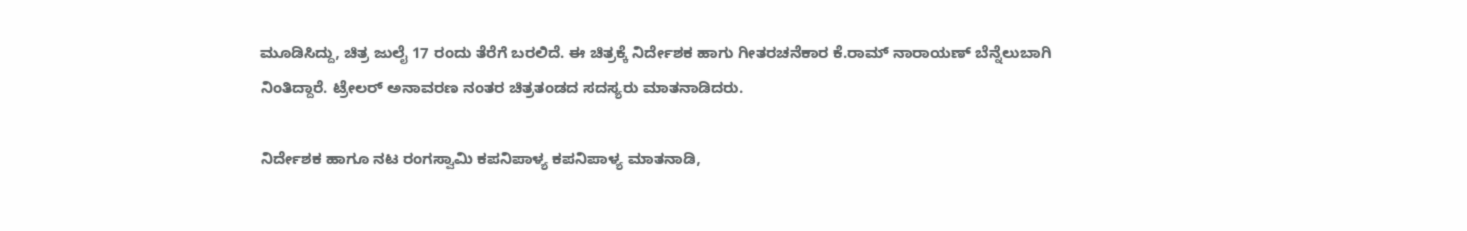ಮೂಡಿಸಿದ್ದು, ಚಿತ್ರ ಜುಲೈ 17 ರಂದು ತೆರೆಗೆ ಬರಲಿದೆ. ಈ ಚಿತ್ರಕ್ಕೆ ನಿರ್ದೇಶಕ ಹಾಗು ಗೀತರಚನೆಕಾರ ಕೆ.ರಾಮ್ ನಾರಾಯಣ್ ಬೆನ್ನೆಲುಬಾಗಿ ನಿಂತಿದ್ದಾರೆ. ಟ್ರೇಲರ್ ಅನಾವರಣ ನಂತರ ಚಿತ್ರತಂಡದ ಸದಸ್ಯರು ಮಾತನಾಡಿದರು.

ನಿರ್ದೇಶಕ ಹಾಗೂ ನಟ ರಂಗಸ್ವಾಮಿ ಕಪನಿಪಾಳ್ಯ ಕಪನಿಪಾಳ್ಯ ಮಾತನಾಡಿ,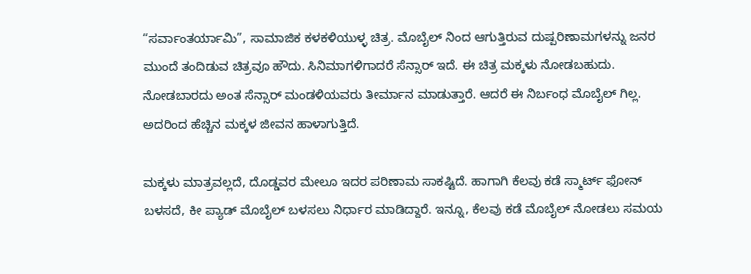“ಸರ್ವಾಂತರ್ಯಾಮಿ”, ಸಾಮಾಜಿಕ ಕಳಕಳಿಯುಳ್ಳ ಚಿತ್ರ. ಮೊಬೈಲ್ ನಿಂದ ಆಗುತ್ತಿರುವ ದುಷ್ಪರಿಣಾಮಗಳನ್ನು ಜನರ ಮುಂದೆ ತಂದಿಡುವ ಚಿತ್ರವೂ ಹೌದು. ಸಿನಿಮಾಗಳಿಗಾದರೆ ಸೆನ್ಸಾರ್ ಇದೆ. ಈ ಚಿತ್ರ ಮಕ್ಕಳು ನೋಡಬಹುದು. ನೋಡಬಾರದು ಅಂತ ಸೆನ್ಸಾರ್ ಮಂಡಳಿಯವರು ತೀರ್ಮಾನ ಮಾಡುತ್ತಾರೆ. ಆದರೆ ಈ ನಿರ್ಬಂಧ ಮೊಬೈಲ್ ಗಿಲ್ಲ. ಅದರಿಂದ ಹೆಚ್ಚಿನ ಮಕ್ಕಳ ಜೀವನ ಹಾಳಾಗುತ್ತಿದೆ.

ಮಕ್ಕಳು ಮಾತ್ರವಲ್ಲದೆ, ದೊಡ್ಡವರ ಮೇಲೂ ಇದರ ಪರಿಣಾಮ ಸಾಕಷ್ಟಿದೆ. ಹಾಗಾಗಿ ಕೆಲವು ಕಡೆ ಸ್ಮಾರ್ಟ್ ಫೋನ್ ಬಳಸದೆ, ಕೀ ಪ್ಯಾಡ್ ಮೊಬೈಲ್ ಬಳಸಲು ನಿರ್ಧಾರ ಮಾಡಿದ್ದಾರೆ. ಇನ್ನೂ, ಕೆಲವು ಕಡೆ ಮೊಬೈಲ್ ನೋಡಲು ಸಮಯ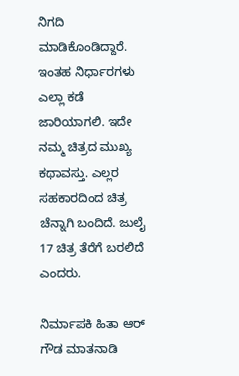ನಿಗದಿ ಮಾಡಿಕೊಂಡಿದ್ದಾರೆ. ಇಂತಹ ನಿರ್ಧಾರಗಳು ಎಲ್ಲಾ ಕಡೆ ಜಾರಿಯಾಗಲಿ. ಇದೇ ನಮ್ಮ ಚಿತ್ರದ ಮುಖ್ಯ ಕಥಾವಸ್ತು. ಎಲ್ಲರ ಸಹಕಾರದಿಂದ ಚಿತ್ರ ಚೆನ್ನಾಗಿ ಬಂದಿದೆ. ಜುಲೈ 17 ಚಿತ್ರ ತೆರೆಗೆ ಬರಲಿದೆ ಎಂದರು.

ನಿರ್ಮಾಪಕಿ ಹಿತಾ ಆರ್ ಗೌಡ ಮಾತನಾಡಿ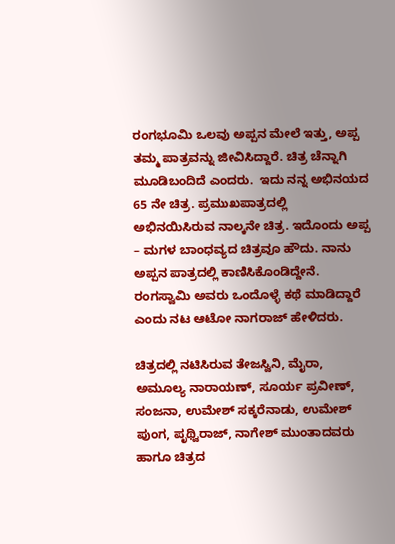ರಂಗಭೂಮಿ ಒಲವು ಅಪ್ಪನ ಮೇಲೆ ಇತ್ತು, ಅಪ್ಪ ತಮ್ಮ ಪಾತ್ರವನ್ನು ಜೀವಿಸಿದ್ದಾರೆ. ಚಿತ್ರ ಚೆನ್ನಾಗಿ ಮೂಡಿಬಂದಿದೆ ಎಂದರು.  ಇದು ನನ್ನ ಅಭಿನಯದ 65 ನೇ ಚಿತ್ರ. ಪ್ರಮುಖಪಾತ್ರದಲ್ಲಿ ಅಭಿನಯಿಸಿರುವ ನಾಲ್ಕನೇ ಚಿತ್ರ. ಇದೊಂದು ಅಪ್ಪ – ಮಗಳ ಬಾಂಧವ್ಯದ ಚಿತ್ರವೂ ಹೌದು. ನಾನು ಅಪ್ಪನ ಪಾತ್ರದಲ್ಲಿ ಕಾಣಿಸಿಕೊಂಡಿದ್ದೇನೆ. ರಂಗಸ್ವಾಮಿ ಅವರು ಒಂದೊಳ್ಳೆ ಕಥೆ ಮಾಡಿದ್ದಾರೆ ಎಂದು ನಟ ಆಟೋ ನಾಗರಾಜ್ ಹೇಳಿದರು‌.

ಚಿತ್ರದಲ್ಲಿ ನಟಿಸಿರುವ ತೇಜಸ್ವಿನಿ, ಮೈರಾ, ಅಮೂಲ್ಯ ನಾರಾಯಣ್, ಸೂರ್ಯ ಪ್ರವೀಣ್, ಸಂಜನಾ, ಉಮೇಶ್ ಸಕ್ಕರೆನಾಡು, ಉಮೇಶ್ ಪುಂಗ, ಪೃಥ್ವಿರಾಜ್‌, ನಾಗೇಶ್ ಮುಂತಾದವರು ಹಾಗೂ ಚಿತ್ರದ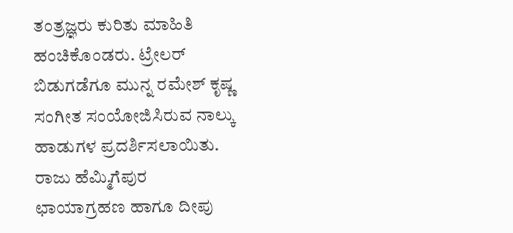ತಂತ್ರಜ್ಞರು ಕುರಿತು ಮಾಹಿತಿ ಹಂಚಿಕೊಂಡರು. ಟ್ರೇಲರ್ ಬಿಡುಗಡೆಗೂ ಮುನ್ನ ರಮೇಶ್ ಕೃಷ್ಣ ಸಂಗೀತ ಸಂಯೋಜಿಸಿರುವ ನಾಲ್ಕು ಹಾಡುಗಳ ಪ್ರದರ್ಶಿಸಲಾಯಿತು. ರಾಜು ಹೆಮ್ಮಿಗೆಪುರ ಛಾಯಾಗ್ರಹಣ ಹಾಗೂ ದೀಪು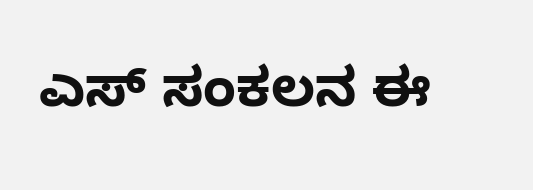ಎಸ್ ಸಂಕಲನ ಈ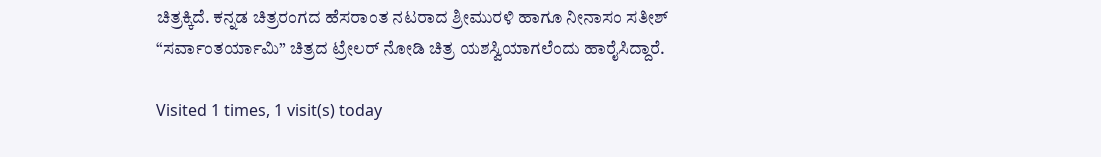ಚಿತ್ರಕ್ಕಿದೆ. ಕನ್ನಡ ಚಿತ್ರರಂಗದ ಹೆಸರಾಂತ ನಟರಾದ ಶ್ರೀಮುರಳಿ ಹಾಗೂ ನೀನಾಸಂ ಸತೀಶ್ “ಸರ್ವಾಂತರ್ಯಾಮಿ” ಚಿತ್ರದ ಟ್ರೇಲರ್ ನೋಡಿ ಚಿತ್ರ ಯಶಸ್ವಿಯಾಗಲೆಂದು ಹಾರೈಸಿದ್ದಾರೆ.

Visited 1 times, 1 visit(s) today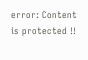error: Content is protected !!